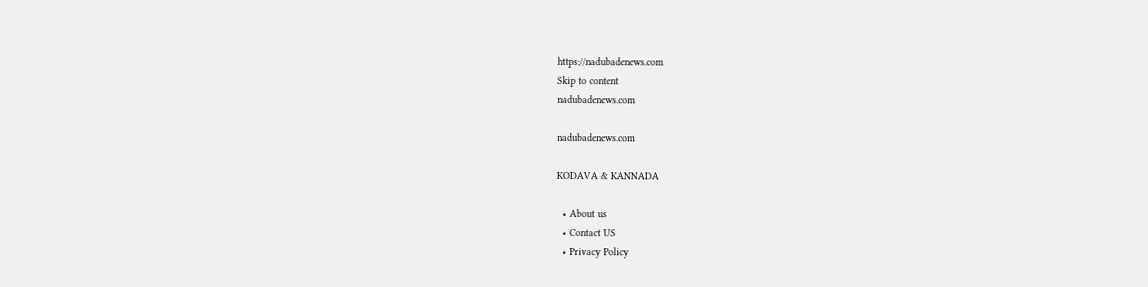https://nadubadenews.com
Skip to content
nadubadenews.com

nadubadenews.com

KODAVA & KANNADA

  • About us
  • Contact US
  • Privacy Policy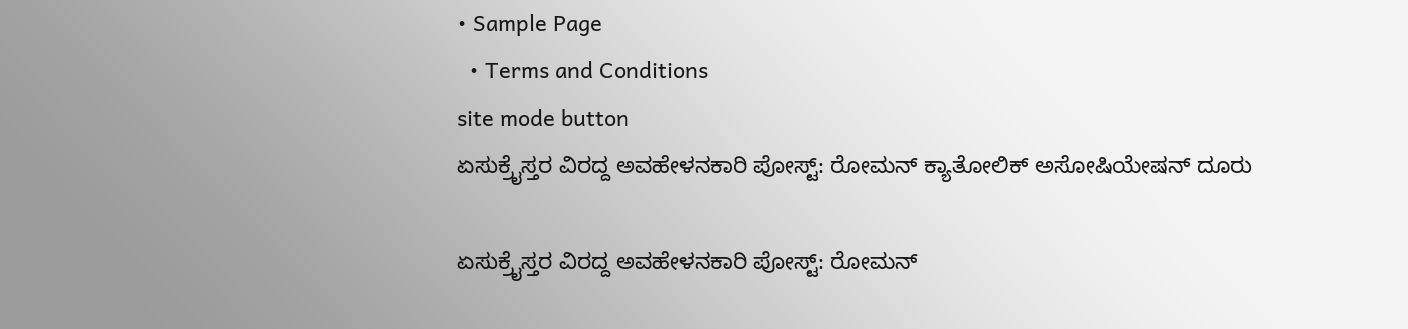• Sample Page
  • Terms and Conditions
site mode button
ಏಸುಕ್ರೈಸ್ತರ ವಿರದ್ದ ಅವಹೇಳನಕಾರಿ ಪೋಸ್ಟ್‌: ರೋಮನ್‌ ಕ್ಯಾತೋಲಿಕ್‌ ಅಸೋಷಿಯೇಷನ್‌ ದೂರು

ಏಸುಕ್ರೈಸ್ತರ ವಿರದ್ದ ಅವಹೇಳನಕಾರಿ ಪೋಸ್ಟ್‌: ರೋಮನ್‌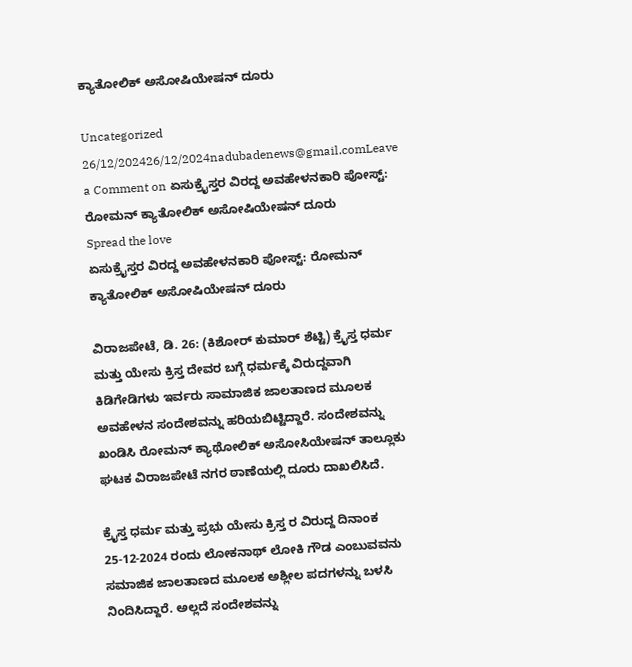ಕ್ಯಾತೋಲಿಕ್‌ ಅಸೋಷಿಯೇಷನ್‌ ದೂರು

Uncategorized
26/12/202426/12/2024nadubadenews@gmail.comLeave a Comment on ಏಸುಕ್ರೈಸ್ತರ ವಿರದ್ದ ಅವಹೇಳನಕಾರಿ ಪೋಸ್ಟ್‌: ರೋಮನ್‌ ಕ್ಯಾತೋಲಿಕ್‌ ಅಸೋಷಿಯೇಷನ್‌ ದೂರು
Spread the love
ಏಸುಕ್ರೈಸ್ತರ ವಿರದ್ದ ಅವಹೇಳನಕಾರಿ ಪೋಸ್ಟ್‌: ರೋಮನ್‌ ಕ್ಯಾತೋಲಿಕ್‌ ಅಸೋಷಿಯೇಷನ್‌ ದೂರು

ವಿರಾಜಪೇಟೆ, ಡಿ. 26: (ಕಿಶೋರ್‌ ಕುಮಾರ್‌ ಶೆಟ್ಟಿ) ಕ್ರೈಸ್ತ ಧರ್ಮ ಮತ್ತು ಯೇಸು ಕ್ರಿಸ್ತ ದೇವರ ಬಗ್ಗೆ ಧರ್ಮಕ್ಕೆ ವಿರುದ್ದವಾಗಿ ಕಿಡಿಗೇಡಿಗಳು ಇರ್ವರು ಸಾಮಾಜಿಕ ಜಾಲತಾಣದ ಮೂಲಕ ಅವಹೇಳನ ಸಂದೇಶವನ್ನು ಹರಿಯಬಿಟ್ಟಿದ್ದಾರೆ. ಸಂದೇಶವನ್ನು ಖಂಡಿಸಿ ರೋಮನ್ ಕ್ಯಾಥೋಲಿಕ್ ಅಸೋಸಿಯೇಷನ್ ತಾಲ್ಲೂಕು ಘಟಕ ವಿರಾಜಪೇಟೆ ನಗರ ಠಾಣೆಯಲ್ಲಿ ದೂರು ದಾಖಲಿಸಿದೆ.

ಕ್ರೈಸ್ತ ಧರ್ಮ ಮತ್ತು ಪ್ರಭು ಯೇಸು ಕ್ರಿಸ್ತ ರ ವಿರುದ್ದ ದಿನಾಂಕ 25-12-2024 ರಂದು ಲೋಕನಾಥ್ ಲೋಕಿ ಗೌಡ ಎಂಬುವವನು ಸಮಾಜಿಕ ಜಾಲತಾಣದ ಮೂಲಕ ಅಶ್ಲೀಲ ಪದಗಳನ್ನು ಬಳಸಿ ನಿಂದಿಸಿದ್ದಾರೆ. ಅಲ್ಲದೆ ಸಂದೇಶವನ್ನು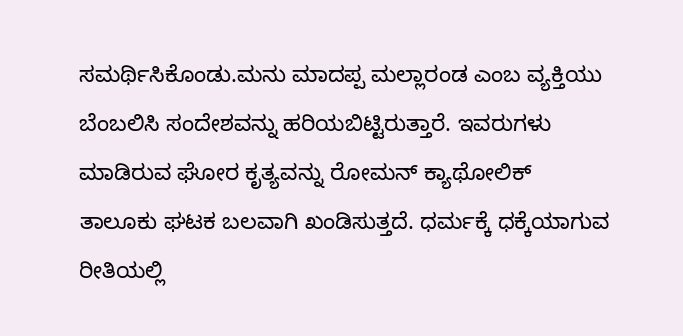ಸಮರ್ಥಿಸಿಕೊಂಡು.ಮನು ಮಾದಪ್ಪ ಮಲ್ಲಾರಂಡ ಎಂಬ ವ್ಯಕ್ತಿಯು ಬೆಂಬಲಿಸಿ ಸಂದೇಶವನ್ನು ಹರಿಯಬಿಟ್ಟಿರುತ್ತಾರೆ. ಇವರುಗಳು ಮಾಡಿರುವ ಘೋರ ಕೃತ್ಯವನ್ನು ರೋಮನ್ ಕ್ಯಾಥೋಲಿಕ್ ತಾಲೂಕು ಘಟಕ ಬಲವಾಗಿ ಖಂಡಿಸುತ್ತದೆ. ಧರ್ಮಕ್ಕೆ ಧಕ್ಕೆಯಾಗುವ ರೀತಿಯಲ್ಲಿ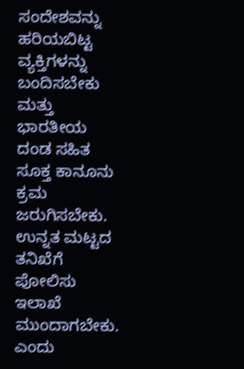ಸಂದೇಶವನ್ನು ಹರಿಯಬಿಟ್ಟ ವ್ಯಕ್ತಿಗಳನ್ನು ಬಂದಿಸಬೇಕು ಮತ್ತು ಭಾರತೀಯ ದಂಡ ಸಹಿತ ಸೂಕ್ತ ಕಾನೂನು ಕ್ರಮ ಜರುಗಿಸಬೇಕು. ಉನ್ನತ ಮಟ್ಟದ ತನಿಖೆಗೆ ಪೋಲಿಸು ಇಲಾಖೆ ಮುಂದಾಗಬೇಕು. ಎಂದು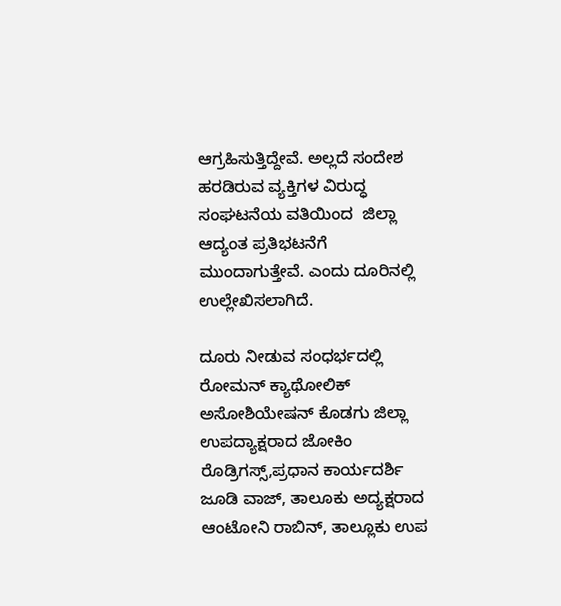ಆಗ್ರಹಿಸುತ್ತಿದ್ದೇವೆ. ಅಲ್ಲದೆ ಸಂದೇಶ ಹರಡಿರುವ ವ್ಯಕ್ತಿಗಳ ವಿರುದ್ಧ ಸಂಘಟನೆಯ ವತಿಯಿಂದ  ಜಿಲ್ಲಾ ಆದ್ಯಂತ ಪ್ರತಿಭಟನೆಗೆ ಮುಂದಾಗುತ್ತೇವೆ. ಎಂದು ದೂರಿನಲ್ಲಿ ಉಲ್ಲೇಖಿಸಲಾಗಿದೆ.

ದೂರು ನೀಡುವ ಸಂಧರ್ಭದಲ್ಲಿ ರೋಮನ್ ಕ್ಯಾಥೋಲಿಕ್ ಅಸೋಶಿಯೇಷನ್ ಕೊಡಗು ಜಿಲ್ಲಾ ಉಪದ್ಯಾಕ್ಷರಾದ ಜೋಕಿಂ ರೊಡ್ರಿಗಸ್ಸ್,ಪ್ರಧಾನ ಕಾರ್ಯದರ್ಶಿ ಜೂಡಿ ವಾಜ್, ತಾಲೂಕು ಅದ್ಯಕ್ಷರಾದ ಆಂಟೋನಿ ರಾಬಿನ್, ತಾಲ್ಲೂಕು ಉಪ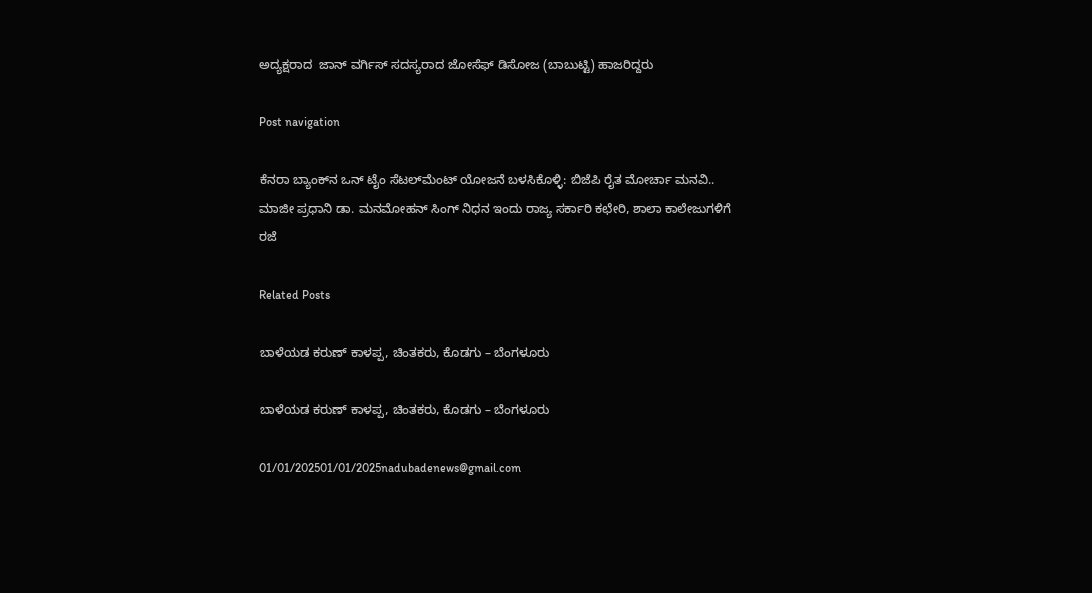ಅದ್ಯಕ್ಷರಾದ  ಜಾನ್ ವರ್ಗಿಸ್ ಸದಸ್ಯರಾದ ಜೋಸೆಫ್ ಡಿಸೋಜ (ಬಾಬುಟ್ಟಿ) ಹಾಜರಿದ್ದರು

Post navigation

ಕೆನರಾ ಬ್ಯಾಂಕ್‌ನ ಒನ್‌ ಟೈಂ ಸೆಟಲ್‌ಮೆಂಟ್‌ ಯೋಜನೆ ಬಳಸಿಕೊಳ್ಳಿ: ಬಿಜೆಪಿ ರೈತ ಮೋರ್ಚಾ ಮನವಿ..
ಮಾಜೀ ಪ್ರಧಾನಿ ಡಾ. ಮನಮೋಹನ್ ಸಿಂಗ್ ನಿಧನ ಇಂದು ರಾಜ್ಯ ಸರ್ಕಾರಿ ಕಛೇರಿ, ಶಾಲಾ ಕಾಲೇಜುಗಳಿಗೆ ರಜೆ

Related Posts

ಬಾಳೆಯಡ ಕರುಣ್‌ ಕಾಳಪ್ಪ, ಚಿಂತಕರು, ಕೊಡಗು – ಬೆಂಗಳೂರು

ಬಾಳೆಯಡ ಕರುಣ್‌ ಕಾಳಪ್ಪ, ಚಿಂತಕರು, ಕೊಡಗು – ಬೆಂಗಳೂರು

01/01/202501/01/2025nadubadenews@gmail.com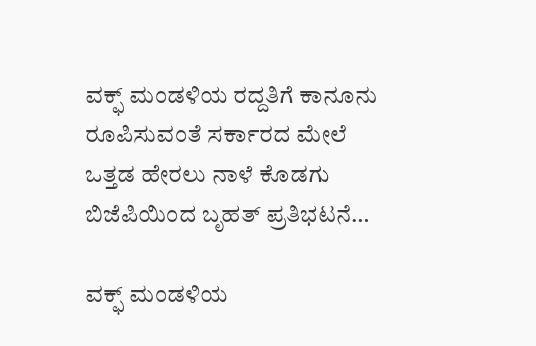ವಕ್ಫ್‌ ಮಂಡಳಿಯ ರದ್ದತಿಗೆ ಕಾನೂನು ರೂಪಿಸುವಂತೆ ಸರ್ಕಾರದ ಮೇಲೆ ಒತ್ತಡ ಹೇರಲು ನಾಳೆ ಕೊಡಗು ಬಿಜೆಪಿಯಿಂದ ಬೃಹತ್‌ ಪ್ರತಿಭಟನೆ…

ವಕ್ಫ್‌ ಮಂಡಳಿಯ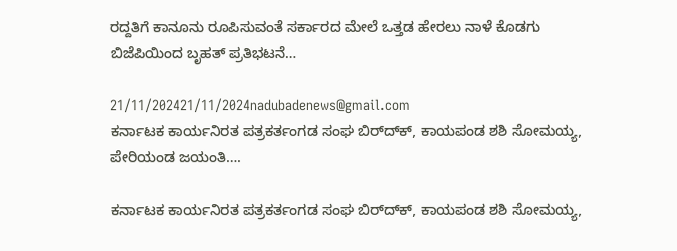ರದ್ದತಿಗೆ ಕಾನೂನು ರೂಪಿಸುವಂತೆ ಸರ್ಕಾರದ ಮೇಲೆ ಒತ್ತಡ ಹೇರಲು ನಾಳೆ ಕೊಡಗು ಬಿಜೆಪಿಯಿಂದ ಬೃಹತ್‌ ಪ್ರತಿಭಟನೆ…

21/11/202421/11/2024nadubadenews@gmail.com
ಕರ್ನಾಟಕ ಕಾರ್ಯನಿರತ ಪತ್ರಕರ್ತಂಗಡ ಸಂಘ ಬಿರ್‌ದ್‌ಕ್‌, ಕಾಯಪಂಡ ಶಶಿ ಸೋಮಯ್ಯ, ಪೇರಿಯಂಡ ಜಯಂತಿ….

ಕರ್ನಾಟಕ ಕಾರ್ಯನಿರತ ಪತ್ರಕರ್ತಂಗಡ ಸಂಘ ಬಿರ್‌ದ್‌ಕ್‌, ಕಾಯಪಂಡ ಶಶಿ ಸೋಮಯ್ಯ,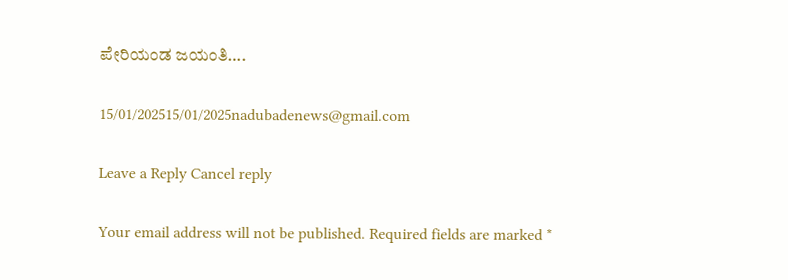ಪೇರಿಯಂಡ ಜಯಂತಿ….

15/01/202515/01/2025nadubadenews@gmail.com

Leave a Reply Cancel reply

Your email address will not be published. Required fields are marked *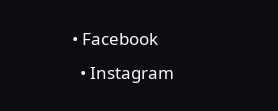• Facebook
  • Instagram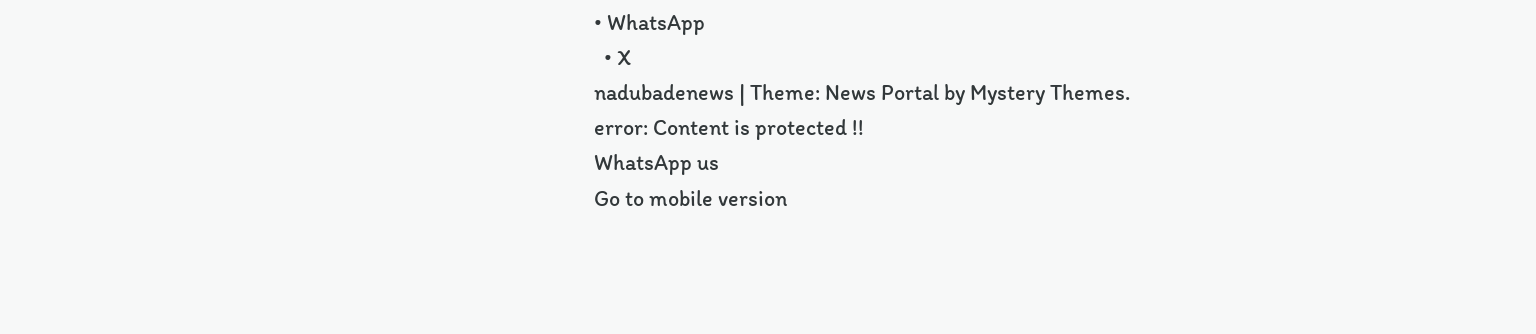• WhatsApp
  • X
nadubadenews | Theme: News Portal by Mystery Themes.
error: Content is protected !!
WhatsApp us
Go to mobile version